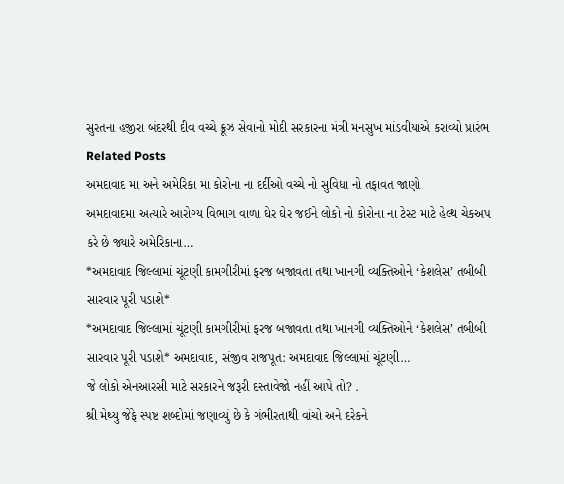સુરતના હજીરા બંદરથી દીવ વચ્ચે ક્રૂઝ સેવાનો મોદી સરકારના મંત્રી મનસુખ માંડવીયાએ કરાવ્યો પ્રારંભ
Related Posts
અમદાવાદ મા અને અમેરિકા મા કોરોના ના દર્દીઓ વચ્ચે નો સુવિધા નો તફાવત જાણો
અમદાવાદમા અત્યારે આરોગ્ય વિભાગ વાળા ઘેર ઘેર જઈને લોકો નો કોરોના ના ટેસ્ટ માટે હેલ્થ ચેકઅપ કરે છે જ્યારે અમેરિકાના…
*અમદાવાદ જિલ્લામાં ચૂંટણી કામગીરીમાં ફરજ બજાવતા તથા ખાનગી વ્યક્તિઓને ‘કેશલેસ’ તબીબી સારવાર પૂરી પડાશે*
*અમદાવાદ જિલ્લામાં ચૂંટણી કામગીરીમાં ફરજ બજાવતા તથા ખાનગી વ્યક્તિઓને ‘કેશલેસ’ તબીબી સારવાર પૂરી પડાશે* અમદાવાદ, સંજીવ રાજપૂત: અમદાવાદ જિલ્લામાં ચૂંટણી…
જે લોકો એનઆરસી માટે સરકારને જરૂરી દસ્તાવેજો નહીં આપે તો? .
શ્રી મેથ્યુ જેફે સ્પષ્ટ શબ્દોમાં જણાવ્યું છે કે ગંભીરતાથી વાંચો અને દરેકને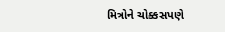મિત્રોને ચોક્કસપણે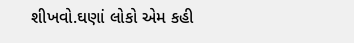શીખવો.ઘણાં લોકો એમ કહી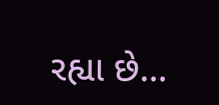રહ્યા છે…